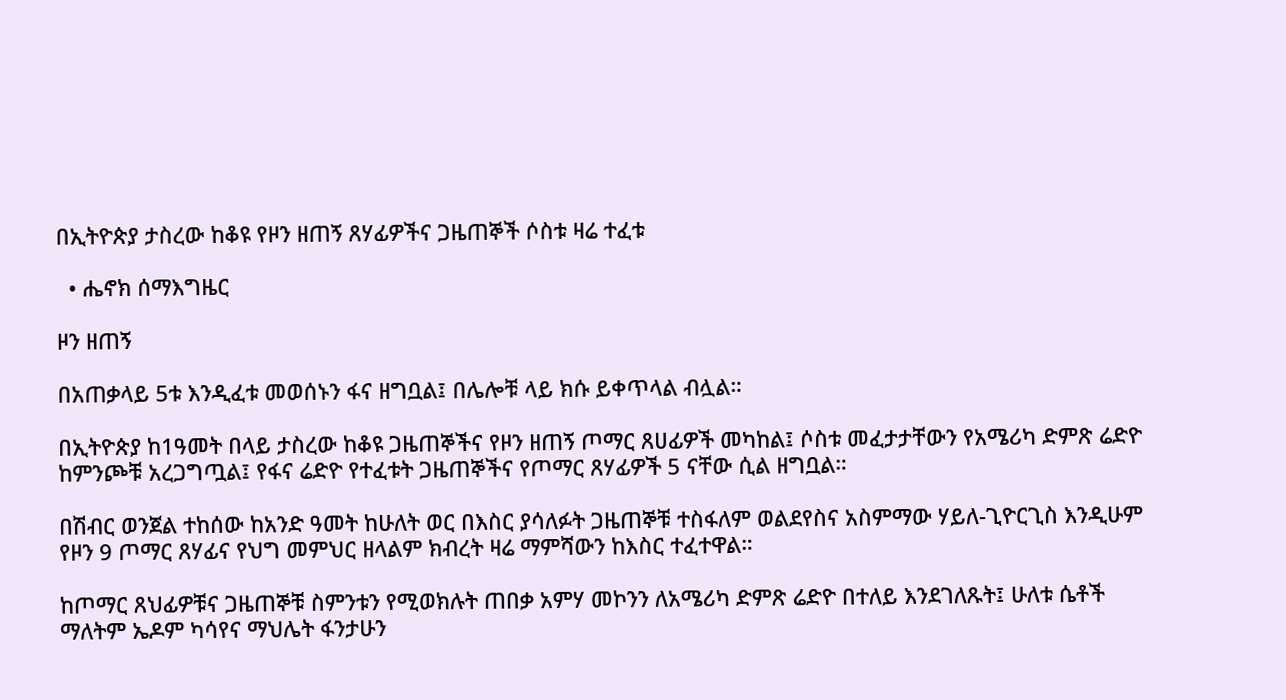በኢትዮጵያ ታስረው ከቆዩ የዞን ዘጠኝ ጸሃፊዎችና ጋዜጠኞች ሶስቱ ዛሬ ተፈቱ

  • ሔኖክ ሰማእግዜር

ዞን ዘጠኝ

በአጠቃላይ 5ቱ እንዲፈቱ መወሰኑን ፋና ዘግቧል፤ በሌሎቹ ላይ ክሱ ይቀጥላል ብሏል።

በኢትዮጵያ ከ1ዓመት በላይ ታስረው ከቆዩ ጋዜጠኞችና የዞን ዘጠኝ ጦማር ጸሀፊዎች መካከል፤ ሶስቱ መፈታታቸውን የአሜሪካ ድምጽ ሬድዮ ከምንጮቹ አረጋግጧል፤ የፋና ሬድዮ የተፈቱት ጋዜጠኞችና የጦማር ጸሃፊዎች 5 ናቸው ሲል ዘግቧል።

በሽብር ወንጀል ተከሰው ከአንድ ዓመት ከሁለት ወር በእስር ያሳለፉት ጋዜጠኞቹ ተስፋለም ወልደየስና አስምማው ሃይለ-ጊዮርጊስ እንዲሁም የዞን 9 ጦማር ጸሃፊና የህግ መምህር ዘላልም ክብረት ዛሬ ማምሻውን ከእስር ተፈተዋል።

ከጦማር ጸህፊዎቹና ጋዜጠኞቹ ስምንቱን የሚወክሉት ጠበቃ አምሃ መኮንን ለአሜሪካ ድምጽ ሬድዮ በተለይ እንደገለጹት፤ ሁለቱ ሴቶች ማለትም ኤዶም ካሳየና ማህሌት ፋንታሁን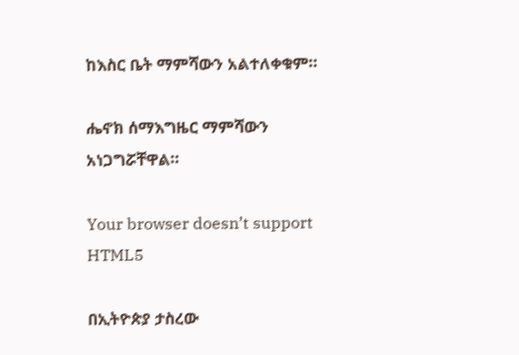ከእስር ቤት ማምሻውን አልተለቀቁም።

ሔኖክ ሰማእግዜር ማምሻውን አነጋግሯቸዋል።

Your browser doesn’t support HTML5

በኢትዮጵያ ታስረው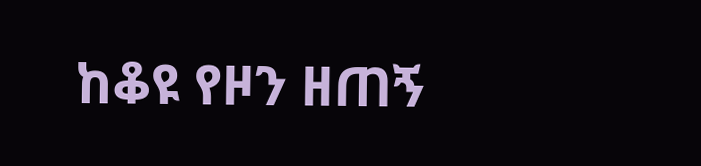ከቆዩ የዞን ዘጠኝ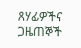ጸሃፊዎችና ጋዜጠኞች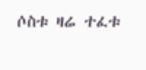ሶስቱ ዛሬ ተፈቱ